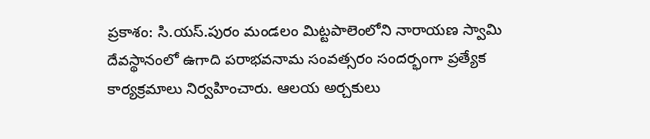ప్రకాశం: సి.యస్.పురం మండలం మిట్టపాలెంలోని నారాయణ స్వామి దేవస్థానంలో ఉగాది పరాభవనామ సంవత్సరం సందర్భంగా ప్రత్యేక కార్యక్రమాలు నిర్వహించారు. ఆలయ అర్చకులు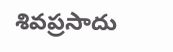శివప్రసాదు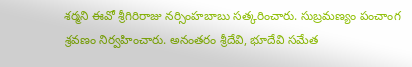శర్మని ఈవో శ్రీగిరిరాజు నర్సింహబాబు సత్కరించారు. సుబ్రమణ్యం పంచాంగ శ్రవణం నిర్వహించారు. అనంతరం శ్రీదేవి, భూదేవి సమేత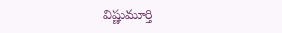విష్ణుమూర్తి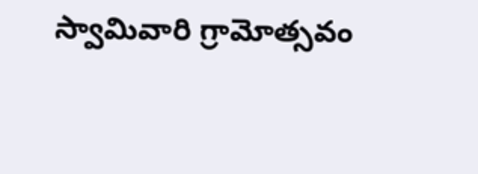స్వామివారి గ్రామోత్సవం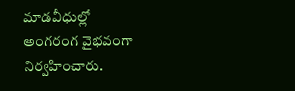మాడవీధుల్లో అంగరంగ వైభవంగా నిర్వహించారు.